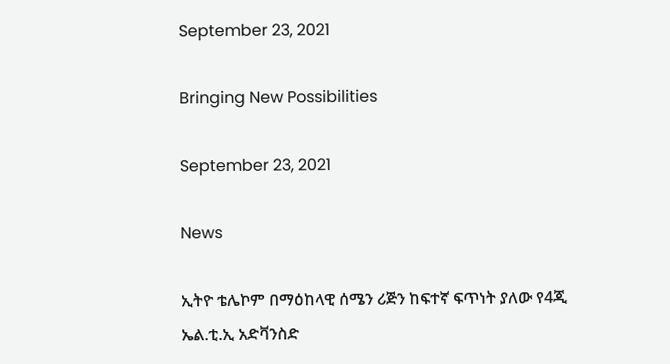September 23, 2021

Bringing New Possibilities

September 23, 2021

News

ኢትዮ ቴሌኮም በማዕከላዊ ሰሜን ሪጅን ከፍተኛ ፍጥነት ያለው የ4ጂ ኤል.ቲ.ኢ አድቫንስድ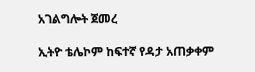አገልግሎት ጀመረ

ኢትዮ ቴሌኮም ከፍተኛ የዳታ አጠቃቀም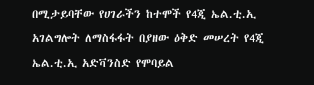በሚታይባቸው የሀገራችን ከተሞች የ4ጂ ኤል.ቲ.ኢ አገልግሎት ለማስፋፋት በያዘው ዕቅድ መሠረት የ4ጂ ኤል.ቲ.ኢ አድቫንስድ የሞባይል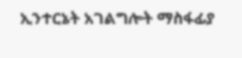ኢንተርኔት አገልግሎት ማስፋፊያ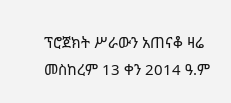ፕሮጀክት ሥራውን አጠናቆ ዛሬ መስከረም 13 ቀን 2014 ዓ.ም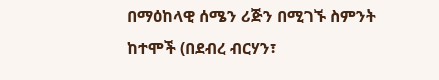በማዕከላዊ ሰሜን ሪጅን በሚገኙ ስምንት ከተሞች (በደብረ ብርሃን፣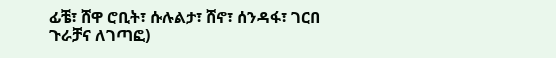ፊቼ፣ ሸዋ ሮቢት፣ ሱሉልታ፣ ሸኖ፣ ሰንዳፋ፣ ገርበ ጉራቻና ለገጣፎ)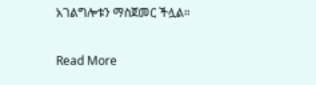አገልግሎቱን ማስጀመር ችሏል።

Read More